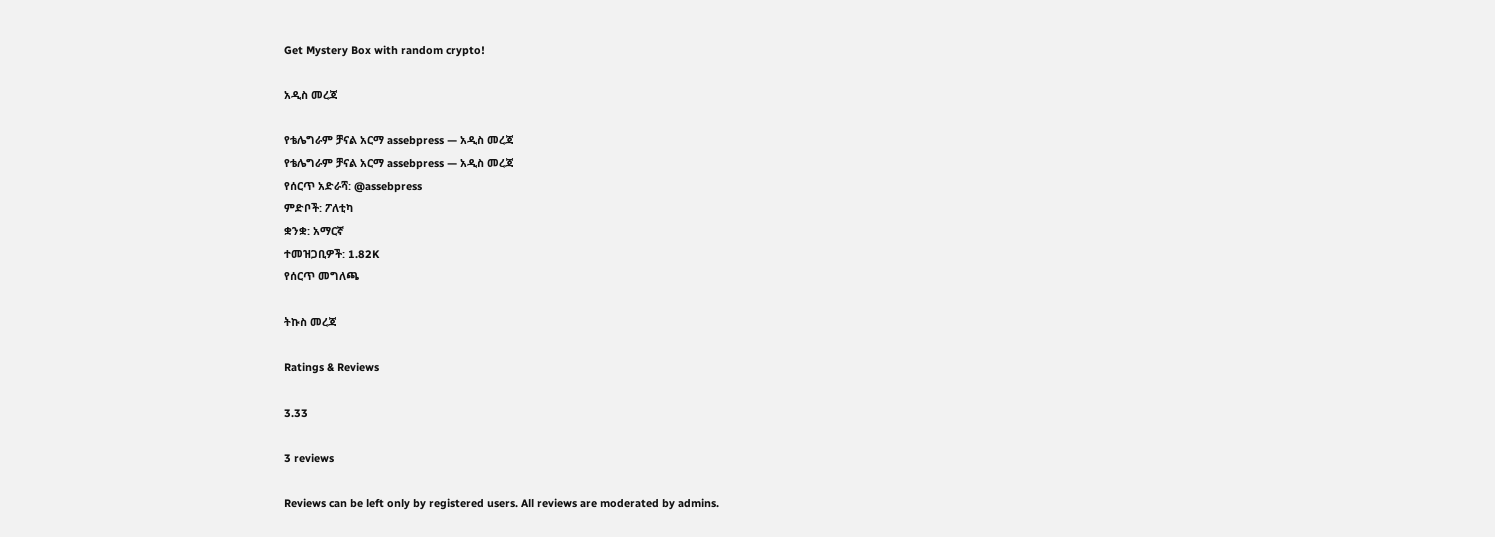Get Mystery Box with random crypto!

አዲስ መረጃ

የቴሌግራም ቻናል አርማ assebpress — አዲስ መረጃ
የቴሌግራም ቻናል አርማ assebpress — አዲስ መረጃ
የሰርጥ አድራሻ: @assebpress
ምድቦች: ፖለቲካ
ቋንቋ: አማርኛ
ተመዝጋቢዎች: 1.82K
የሰርጥ መግለጫ

ትኩስ መረጃ

Ratings & Reviews

3.33

3 reviews

Reviews can be left only by registered users. All reviews are moderated by admins.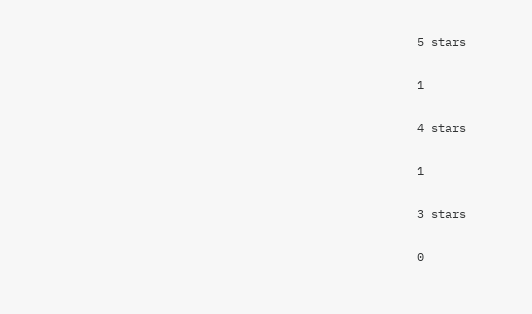5 stars

1

4 stars

1

3 stars

0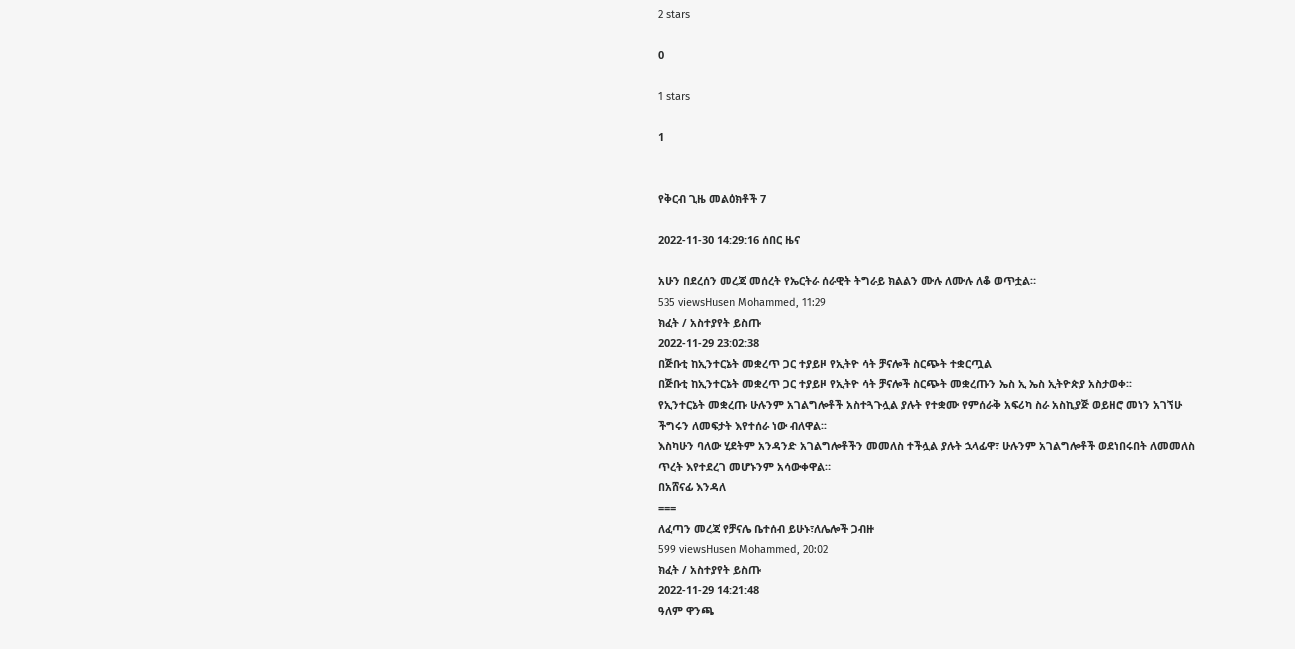2 stars

0

1 stars

1


የቅርብ ጊዜ መልዕክቶች 7

2022-11-30 14:29:16 ሰበር ዜና

አሁን በደረሰን መረጃ መሰረት የኤርትራ ሰራዊት ትግራይ ክልልን ሙሉ ለሙሉ ለቆ ወጥቷል።
535 viewsHusen Mohammed, 11:29
ክፈት / አስተያየት ይስጡ
2022-11-29 23:02:38
በጅቡቲ ከኢንተርኔት መቋረጥ ጋር ተያይዞ የኢትዮ ሳት ቻናሎች ስርጭት ተቋርጧል
በጅቡቲ ከኢንተርኔት መቋረጥ ጋር ተያይዞ የኢትዮ ሳት ቻናሎች ስርጭት መቋረጡን ኤስ ኢ ኤስ ኢትዮጵያ አስታወቀ፡፡
የኢንተርኔት መቋረጡ ሁሉንም አገልግሎቶች አስተጓጉሏል ያሉት የተቋሙ የምሰራቅ አፍሪካ ስራ አስኪያጅ ወይዘሮ መነን አገኘሁ ችግሩን ለመፍታት እየተሰራ ነው ብለዋል፡፡
እስካሁን ባለው ሂደትም አንዳንድ አገልግሎቶችን መመለስ ተችሏል ያሉት ኋላፊዋ፣ ሁሉንም አገልግሎቶች ወደነበሩበት ለመመለስ ጥረት እየተደረገ መሆኑንም አሳውቀዋል።
በአሸናፊ እንዳለ
===
ለፈጣን መረጃ የቻናሌ ቤተሰብ ይሁኑ፣ለሌሎች ጋብዙ
599 viewsHusen Mohammed, 20:02
ክፈት / አስተያየት ይስጡ
2022-11-29 14:21:48
ዓለም ዋንጫ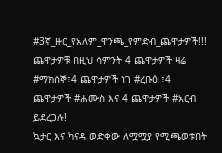#3ኛ_ዙር_የአለም_ዋንጫ_የምድብ_ጨዋታዎች!!!
ጨዋታዎቹ በዚህ ሳምንት 4 ጨዋታዎች ዛሬ #ማክሰኞ፣4 ጨዋታዎች ነገ #ረቡዕ ፣4 ጨዋታዎች #ሐሙስ እና 4 ጨዋታዎች #አርብ ይደረጋሉ!
ኳታር እና ካናዳ ወድቀው ለሟሟያ የሚጫወቱበት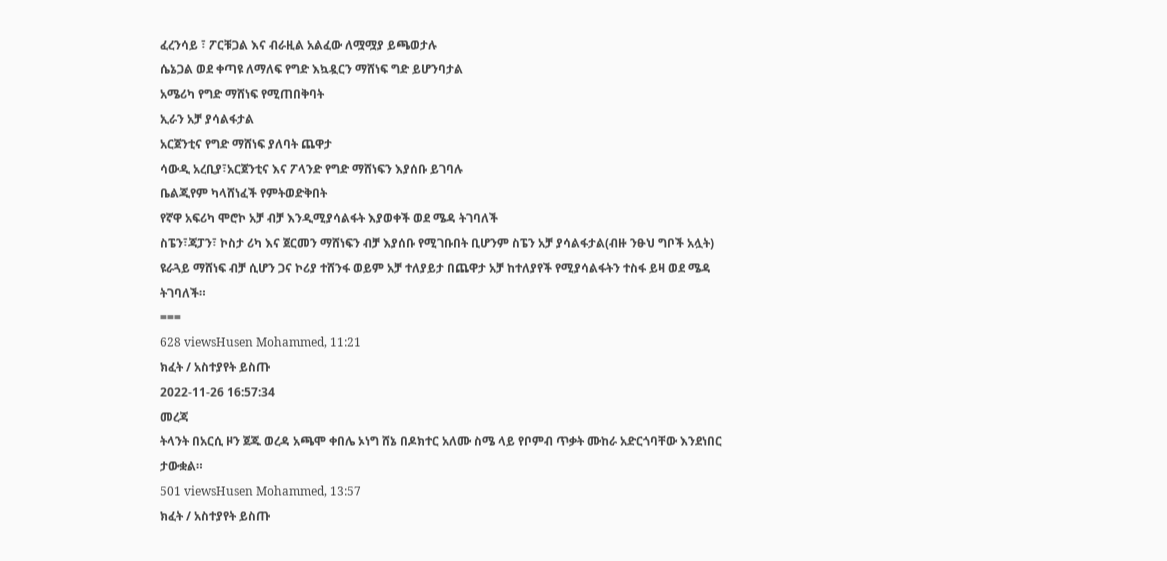ፈረንሳይ ፣ ፖርቹጋል እና ብራዚል አልፈው ለሟሟያ ይጫወታሉ
ሴኔጋል ወደ ቀጣዩ ለማለፍ የግድ እኳዷርን ማሸነፍ ግድ ይሆንባታል
አሜሪካ የግድ ማሸነፍ የሚጠበቅባት
ኢራን አቻ ያሳልፋታል
አርጀንቲና የግድ ማሸነፍ ያለባት ጨዋታ
ሳውዲ አረቢያ፣አርጀንቲና እና ፖላንድ የግድ ማሸነፍን እያሰቡ ይገባሉ
ቤልጂየም ካላሸነፈች የምትወድቅበት
የኛዋ አፍሪካ ሞሮኮ አቻ ብቻ እንዲሚያሳልፋት እያወቀች ወደ ሜዳ ትገባለች
ስፔን፣ጃፓን፣ ኮስታ ሪካ እና ጀርመን ማሸነፍን ብቻ እያሰቡ የሚገቡበት ቢሆንም ስፔን አቻ ያሳልፋታል(ብዙ ንፁህ ግቦች አሏት)
ዩራጓይ ማሸነፍ ብቻ ሲሆን ጋና ኮሪያ ተሸንፋ ወይም አቻ ተለያይታ በጨዋታ አቻ ከተለያየች የሚያሳልፋትን ተስፋ ይዛ ወደ ሜዳ ትገባለች።
===
628 viewsHusen Mohammed, 11:21
ክፈት / አስተያየት ይስጡ
2022-11-26 16:57:34
መረጃ
ትላንት በአርሲ ዞን ጀጁ ወረዳ አጫሞ ቀበሌ ኦነግ ሸኔ በዶክተር አለሙ ስሜ ላይ የቦምብ ጥቃት ሙከራ አድርጎባቸው እንደነበር ታውቋል።
501 viewsHusen Mohammed, 13:57
ክፈት / አስተያየት ይስጡ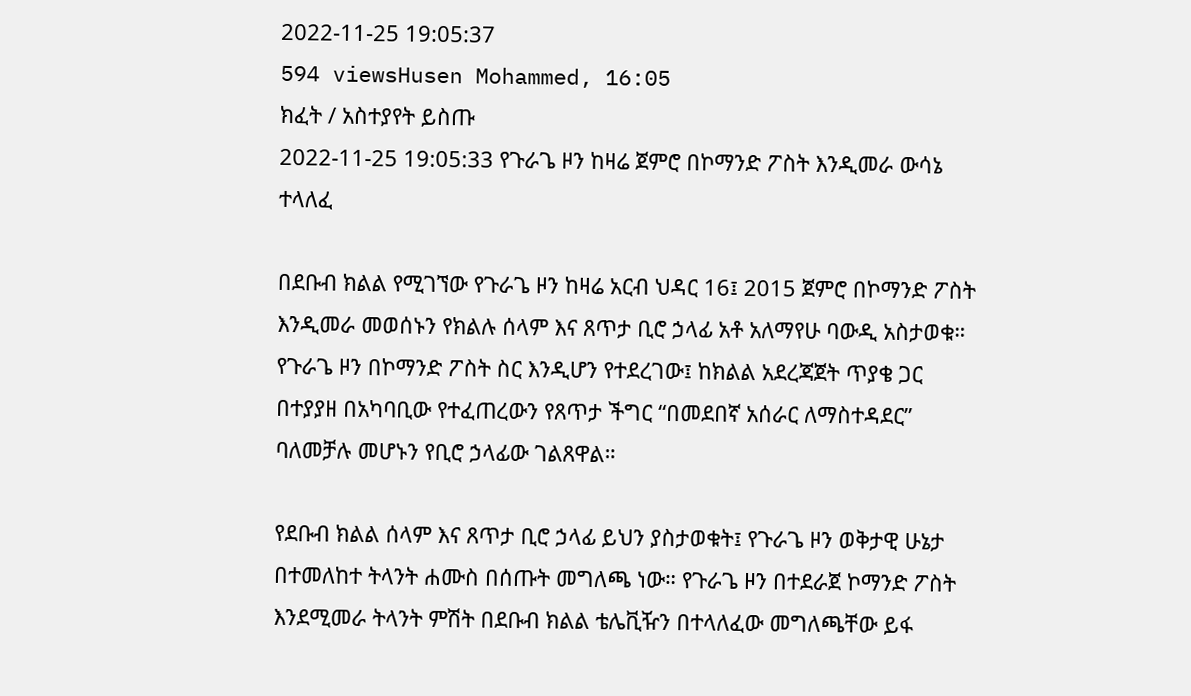2022-11-25 19:05:37
594 viewsHusen Mohammed, 16:05
ክፈት / አስተያየት ይስጡ
2022-11-25 19:05:33 የጉራጌ ዞን ከዛሬ ጀምሮ በኮማንድ ፖስት እንዲመራ ውሳኔ ተላለፈ

በደቡብ ክልል የሚገኘው የጉራጌ ዞን ከዛሬ አርብ ህዳር 16፤ 2015 ጀምሮ በኮማንድ ፖስት እንዲመራ መወሰኑን የክልሉ ሰላም እና ጸጥታ ቢሮ ኃላፊ አቶ አለማየሁ ባውዲ አስታወቁ። የጉራጌ ዞን በኮማንድ ፖስት ስር እንዲሆን የተደረገው፤ ከክልል አደረጃጀት ጥያቄ ጋር በተያያዘ በአካባቢው የተፈጠረውን የጸጥታ ችግር “በመደበኛ አሰራር ለማስተዳደር” ባለመቻሉ መሆኑን የቢሮ ኃላፊው ገልጸዋል።

የደቡብ ክልል ሰላም እና ጸጥታ ቢሮ ኃላፊ ይህን ያስታወቁት፤ የጉራጌ ዞን ወቅታዊ ሁኔታ በተመለከተ ትላንት ሐሙስ በሰጡት መግለጫ ነው። የጉራጌ ዞን በተደራጀ ኮማንድ ፖስት እንደሚመራ ትላንት ምሽት በደቡብ ክልል ቴሌቪዥን በተላለፈው መግለጫቸው ይፋ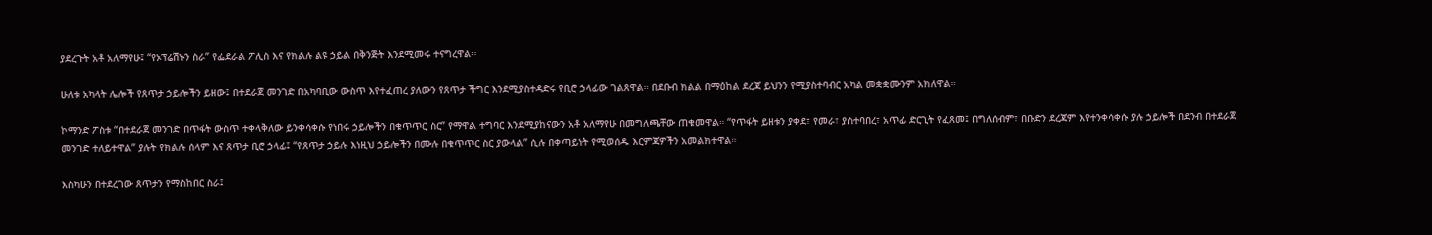ያደረጉት አቶ አለማየሁ፤ “የኦፕሬሽኑን ስራ” የፌደራል ፖሊስ እና የክልሉ ልዩ ኃይል በቅንጅት እንደሚመሩ ተናግረዋል።

ሁለቱ አካላት ሌሎች የጸጥታ ኃይሎችን ይዘው፤ በተደራጀ መንገድ በአካባቢው ውስጥ እየተፈጠረ ያለውን የጸጥታ ችግር እንደሚያስተዳድሩ የቢሮ ኃላፊው ገልጸዋል። በደቡብ ክልል በማዕከል ደረጃ ይህንን የሚያስተባብር አካል መቋቋሙንም አክለዋል።

ኮማንድ ፖስቱ “በተደራጀ መንገድ በጥፋት ውስጥ ተቀላቅለው ይንቀሳቀሱ የነበሩ ኃይሎችን በቁጥጥር ስር” የማዋል ተግባር እንደሚያከናውን አቶ አለማየሁ በመግለጫቸው ጠቁመዋል። “የጥፋት ይዘቱን ያቀደ፣ የመራ፣ ያስተባበረ፣ አጥፊ ድርጊት የፈጸመ፤ በግለሰብም፣ በቡድን ደረጃም እየተንቀሳቀሱ ያሉ ኃይሎች በደንብ በተደራጀ መንገድ ተለይተዋል” ያሉት የክልሉ ሰላም እና ጸጥታ ቢሮ ኃላፊ፤ “የጸጥታ ኃይሉ እነዚህ ኃይሎችን በሙሉ በቁጥጥር ስር ያውላል” ሲሉ በቀጣይነት የሚወሰዱ እርምጃዎችን አመልክተዋል።

እስካሁን በተደረገው ጸጥታን የማስከበር ስራ፤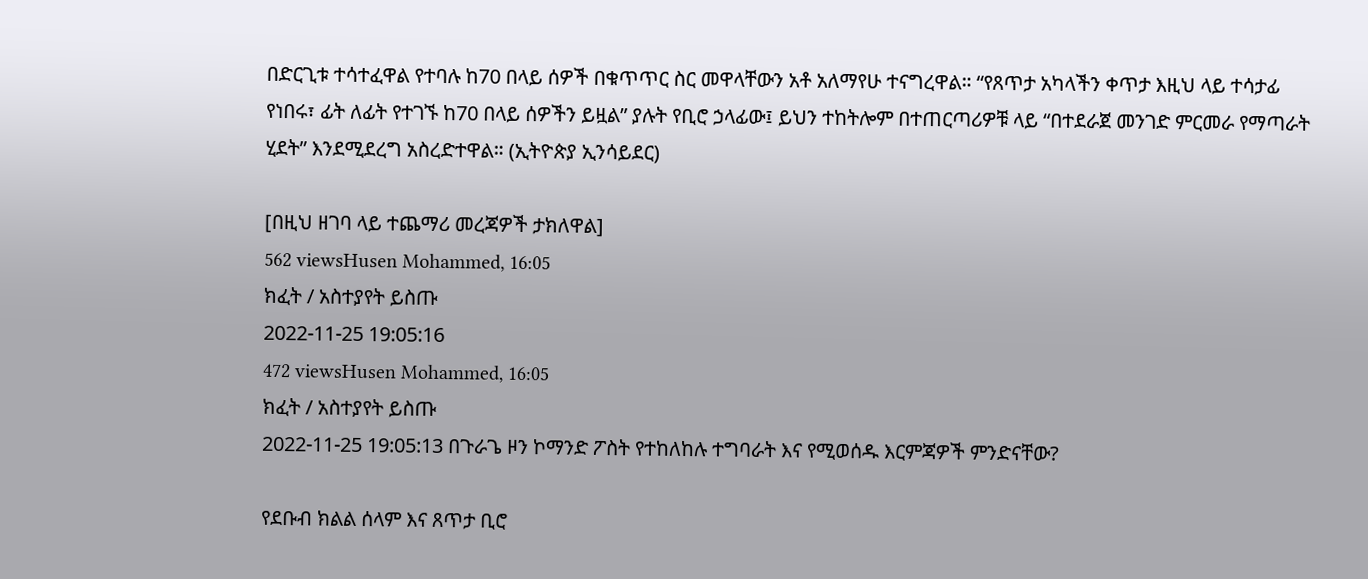በድርጊቱ ተሳተፈዋል የተባሉ ከ70 በላይ ሰዎች በቁጥጥር ስር መዋላቸውን አቶ አለማየሁ ተናግረዋል። “የጸጥታ አካላችን ቀጥታ እዚህ ላይ ተሳታፊ የነበሩ፣ ፊት ለፊት የተገኙ ከ70 በላይ ሰዎችን ይዟል” ያሉት የቢሮ ኃላፊው፤ ይህን ተከትሎም በተጠርጣሪዎቹ ላይ “በተደራጀ መንገድ ምርመራ የማጣራት ሂደት” እንደሚደረግ አስረድተዋል። (ኢትዮጵያ ኢንሳይደር)

[በዚህ ዘገባ ላይ ተጨማሪ መረጃዎች ታክለዋል]
562 viewsHusen Mohammed, 16:05
ክፈት / አስተያየት ይስጡ
2022-11-25 19:05:16
472 viewsHusen Mohammed, 16:05
ክፈት / አስተያየት ይስጡ
2022-11-25 19:05:13 በጉራጌ ዞን ኮማንድ ፖስት የተከለከሉ ተግባራት እና የሚወሰዱ እርምጃዎች ምንድናቸው?

የደቡብ ክልል ሰላም እና ጸጥታ ቢሮ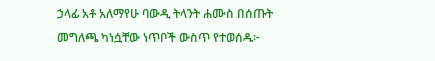ኃላፊ አቶ አለማየሁ ባውዲ ትላንት ሐሙስ በሰጡት መግለጫ ካነሷቸው ነጥቦች ውስጥ የተወሰዱ፦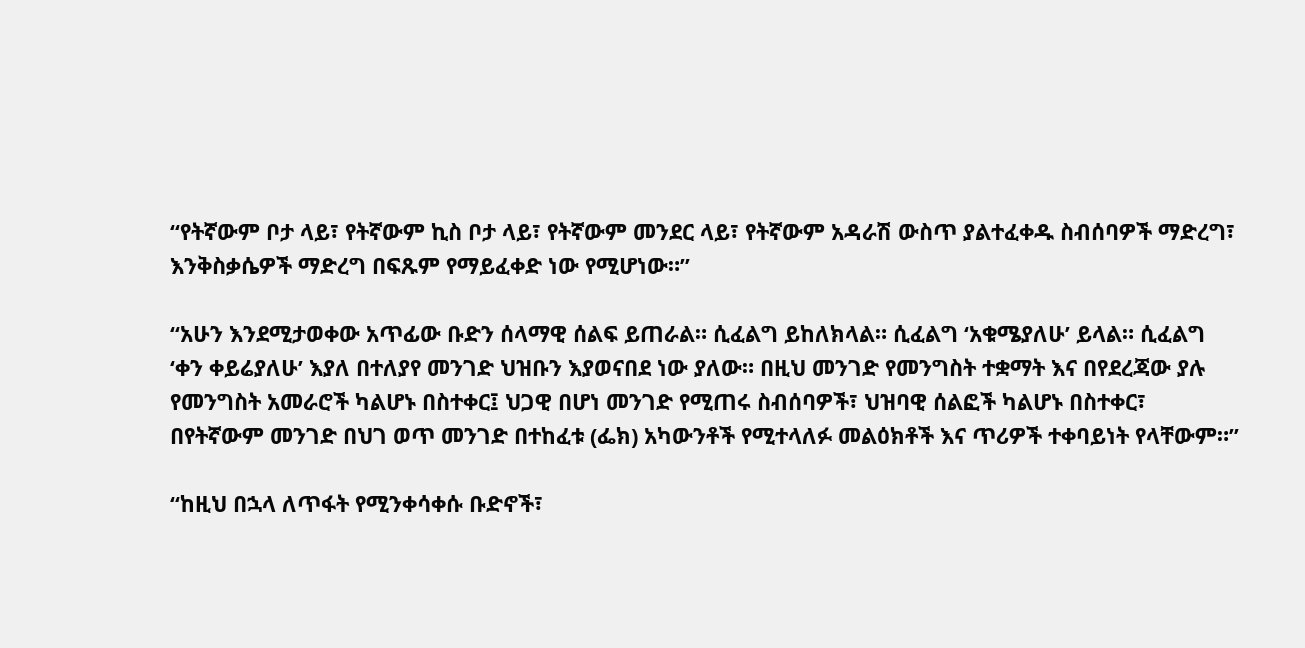“የትኛውም ቦታ ላይ፣ የትኛውም ኪስ ቦታ ላይ፣ የትኛውም መንደር ላይ፣ የትኛውም አዳራሽ ውስጥ ያልተፈቀዱ ስብሰባዎች ማድረግ፣ እንቅስቃሴዎች ማድረግ በፍጹም የማይፈቀድ ነው የሚሆነው።”

“አሁን እንደሚታወቀው አጥፊው ቡድን ሰላማዊ ሰልፍ ይጠራል። ሲፈልግ ይከለክላል። ሲፈልግ ‘አቁሜያለሁ’ ይላል። ሲፈልግ ‘ቀን ቀይሬያለሁ’ እያለ በተለያየ መንገድ ህዝቡን እያወናበደ ነው ያለው። በዚህ መንገድ የመንግስት ተቋማት እና በየደረጃው ያሉ የመንግስት አመራሮች ካልሆኑ በስተቀር፤ ህጋዊ በሆነ መንገድ የሚጠሩ ስብሰባዎች፣ ህዝባዊ ሰልፎች ካልሆኑ በስተቀር፣ በየትኛውም መንገድ በህገ ወጥ መንገድ በተከፈቱ (ፌክ) አካውንቶች የሚተላለፉ መልዕክቶች እና ጥሪዎች ተቀባይነት የላቸውም።”

“ከዚህ በኋላ ለጥፋት የሚንቀሳቀሱ ቡድኖች፣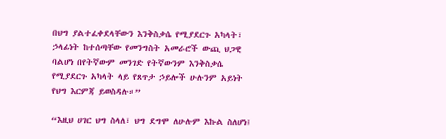በህግ ያልተፈቀደላቸውን እንቅስቃሴ የሚያደርጉ አካላት፣ ኃላፊነት ከተሰጣቸው የመንግስት አመራሮች ውጪ ህጋዊ ባልሆነ በየትኛውም መንገድ የትኛውንም እንቅስቃሴ የሚያደርጉ አካላት ላይ የጸጥታ ኃይሎች ሁሉንም አይነት የህግ እርምጃ ይወስዳሉ።”

“እዚህ ሀገር ህግ ስላለ፣ ህግ ደግሞ ለሁሉም እኩል ስለሆነ፤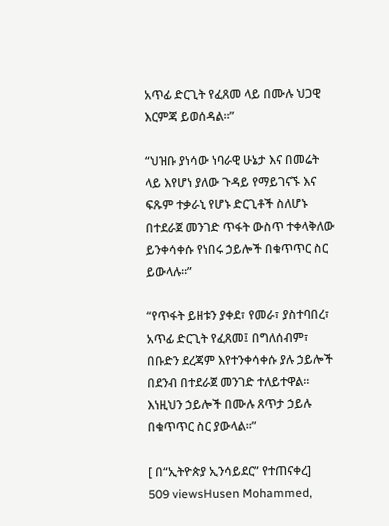አጥፊ ድርጊት የፈጸመ ላይ በሙሉ ህጋዊ እርምጃ ይወሰዳል።”

“ህዝቡ ያነሳው ነባራዊ ሁኔታ እና በመሬት ላይ እየሆነ ያለው ጉዳይ የማይገናኙ እና ፍጹም ተቃራኒ የሆኑ ድርጊቶች ስለሆኑ በተደራጀ መንገድ ጥፋት ውስጥ ተቀላቅለው ይንቀሳቀሱ የነበሩ ኃይሎች በቁጥጥር ስር ይውላሉ።”

“የጥፋት ይዘቱን ያቀደ፣ የመራ፣ ያስተባበረ፣ አጥፊ ድርጊት የፈጸመ፤ በግለሰብም፣ በቡድን ደረጃም እየተንቀሳቀሱ ያሉ ኃይሎች በደንብ በተደራጀ መንገድ ተለይተዋል። እነዚህን ኃይሎች በሙሉ ጸጥታ ኃይሉ በቁጥጥር ስር ያውላል።”

[ በ“ኢትዮጵያ ኢንሳይደር” የተጠናቀረ]
509 viewsHusen Mohammed,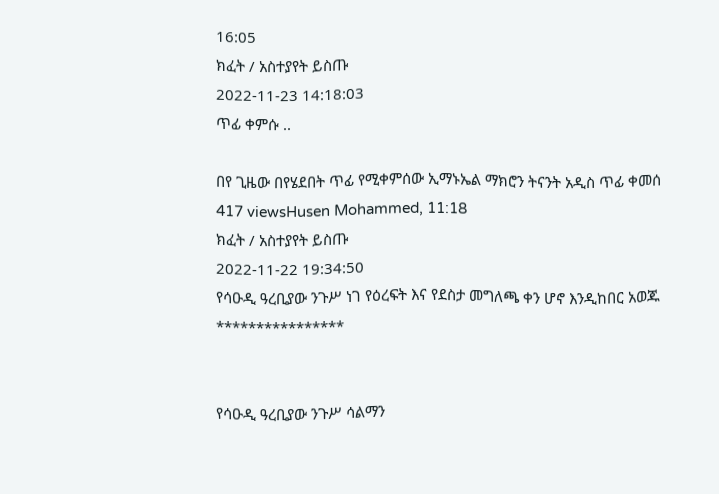16:05
ክፈት / አስተያየት ይስጡ
2022-11-23 14:18:03
ጥፊ ቀምሱ ..

በየ ጊዜው በየሄደበት ጥፊ የሚቀምሰው ኢማኑኤል ማክሮን ትናንት አዲስ ጥፊ ቀመሰ
417 viewsHusen Mohammed, 11:18
ክፈት / አስተያየት ይስጡ
2022-11-22 19:34:50
የሳዑዲ ዓረቢያው ንጉሥ ነገ የዕረፍት እና የደስታ መግለጫ ቀን ሆኖ እንዲከበር አወጁ
****************


የሳዑዲ ዓረቢያው ንጉሥ ሳልማን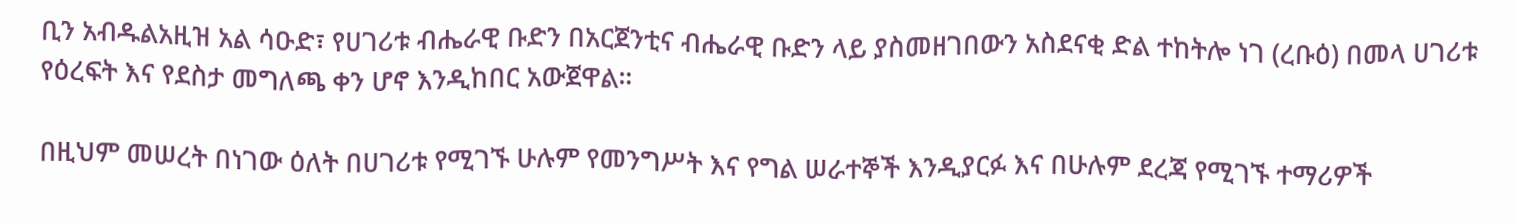ቢን አብዱልአዚዝ አል ሳዑድ፣ የሀገሪቱ ብሔራዊ ቡድን በአርጀንቲና ብሔራዊ ቡድን ላይ ያስመዘገበውን አስደናቂ ድል ተከትሎ ነገ (ረቡዕ) በመላ ሀገሪቱ የዕረፍት እና የደስታ መግለጫ ቀን ሆኖ እንዲከበር አውጀዋል።

በዚህም መሠረት በነገው ዕለት በሀገሪቱ የሚገኙ ሁሉም የመንግሥት እና የግል ሠራተኞች እንዲያርፉ እና በሁሉም ደረጃ የሚገኙ ተማሪዎች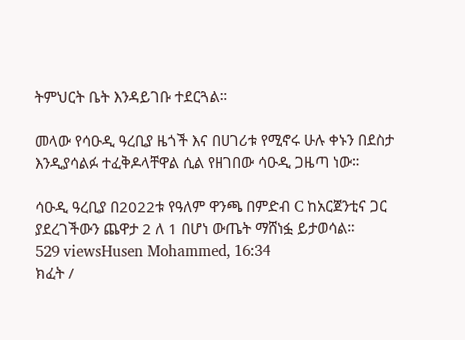ትምህርት ቤት እንዳይገቡ ተደርጓል።

መላው የሳዑዲ ዓረቢያ ዜጎች እና በሀገሪቱ የሚኖሩ ሁሉ ቀኑን በደስታ እንዲያሳልፉ ተፈቅዶላቸዋል ሲል የዘገበው ሳዑዲ ጋዜጣ ነው።

ሳዑዲ ዓረቢያ በ2022ቱ የዓለም ዋንጫ በምድብ C ከአርጀንቲና ጋር ያደረገችውን ጨዋታ 2 ለ 1 በሆነ ውጤት ማሸነፏ ይታወሳል።
529 viewsHusen Mohammed, 16:34
ክፈት /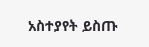አስተያየት ይስጡ